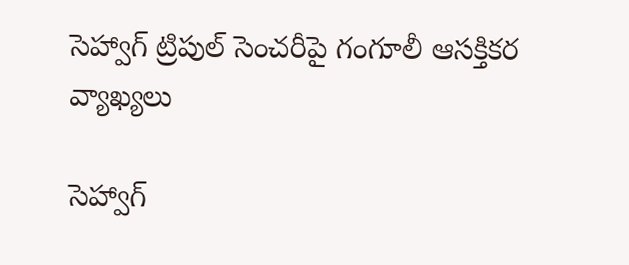సెహ్వాగ్ ట్రిపుల్ సెంచరీపై గంగూలీ ఆసక్తికర వ్యాఖ్యలు

సెహ్వాగ్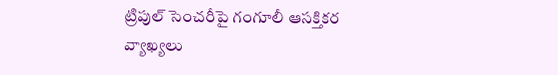ట్రిపుల్ సెంచరీపై గంగూలీ ఆసక్తికర వ్యాఖ్యలు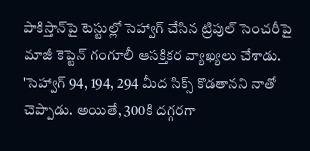పాకిస్తాన్‌పై టెస్టుల్లో సెహ్వాగ్ చేసిన ట్రిపుల్ సెంచరీపై మాజీ కెప్టెన్ గంగూలీ ఆసక్తికర వ్యాఖ్యలు చేశాడు. 'సెహ్వాగ్ 94, 194, 294 మీద సిక్స్ కొడతానని నాతో చెప్పాడు. అయితే, 300కి దగ్గరగా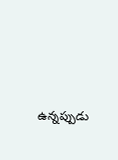ఉన్నప్పుడు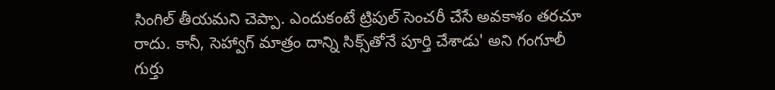సింగిల్ తీయమని చెప్పా. ఎందుకంటే ట్రిపుల్ సెంచరీ చేసే అవకాశం తరచూ రాదు. కానీ, సెహ్వాగ్ మాత్రం దాన్ని సిక్స్‌తోనే పూర్తి చేశాడు' అని గంగూలీ గుర్తు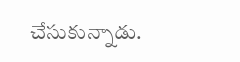చేసుకున్నాడు.